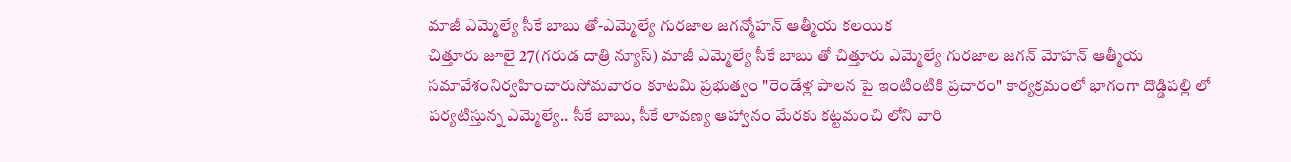మాజీ ఎమ్మెల్యే సీకే బాబు తో-ఎమ్మెల్యే గురజాల జగన్మోహన్ ఆత్మీయ కలయిక
చిత్తూరు జూలై 27(గరుడ దాత్రి న్యూస్) మాజీ ఎమ్మెల్యే సీకే బాబు తో చిత్తూరు ఎమ్మెల్యే గురజాల జగన్ మోహన్ ఆత్మీయ సమావేశంనిర్వహించారుసోమవారం కూటమి ప్రభుత్వం "రెండేళ్ల పాలన పై ఇంటింటికి ప్రచారం" కార్యక్రమంలో భాగంగా దొడ్డిపల్లి లో పర్యటిస్తున్న ఎమ్మెల్యే.. సీకే బాబు, సీకే లావణ్య ఆహ్వానం మేరకు కట్టమంచి లోని వారి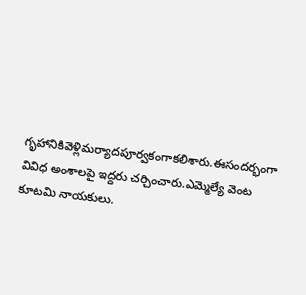గృహానికివెళ్లిమర్యాదపూర్వకంగాకలిశారు.ఈసందర్భంగా వివిధ అంశాలపై ఇద్దరు చర్చించారు.ఎమ్మెల్యే వెంట కూటమి నాయకులు.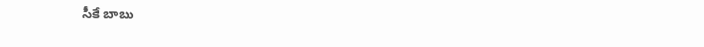సీకే బాబు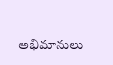అభిమానులు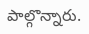పాల్గొన్నారు.